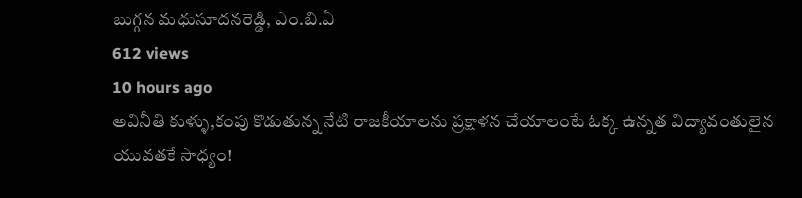బుగ్గన మధుసూదనరెడ్డి, ఎం.బి.ఏ
612 views
10 hours ago
అవినీతి కుళ్ళు,కంపు కొడుతున్న నేటి రాజకీయాలను ప్రక్షాళన చేయాలంటే ఓక్క ఉన్నత విద్యావంతులైన యువతకే సాధ్యం!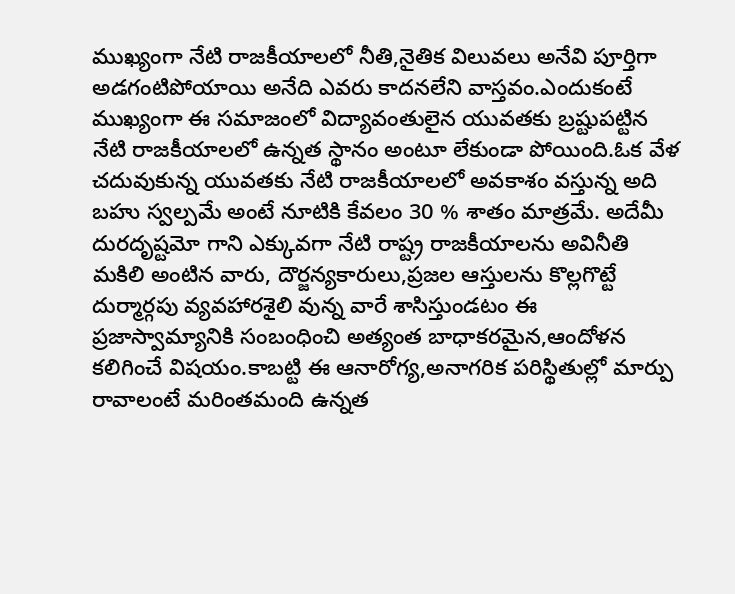ముఖ్యంగా నేటి రాజకీయాలలో నీతి,నైతిక విలువలు అనేవి పూర్తిగా అడగంటిపోయాయి అనేది ఎవరు కాదనలేని వాస్తవం.ఎందుకంటే ముఖ్యంగా ఈ సమాజంలో విద్యావంతులైన యువతకు బ్రష్టుపట్టిన నేటి రాజకీయాలలో ఉన్నత స్థానం అంటూ లేకుండా పోయింది.ఓక వేళ చదువుకున్న యువతకు నేటి రాజకీయాలలో అవకాశం వస్తున్న అది బహు స్వల్పమే అంటే నూటికి కేవలం 30 % శాతం మాత్రమే. అదేమీ దురదృష్టమో గాని ఎక్కువగా నేటి రాష్ట్ర రాజకీయాలను అవినీతి మకిలి అంటిన వారు, దౌర్జన్యకారులు,ప్రజల ఆస్తులను కొల్లగొట్టే దుర్మార్గపు వ్యవహారశైలి వున్న వారే శాసిస్తుండటం ఈ ప్రజాస్వామ్యానికి సంబంధించి అత్యంత బాధాకరమైన,ఆందోళన కలిగించే విషయం.కాబట్టి ఈ ఆనారోగ్య,అనాగరిక పరిస్థితుల్లో మార్పు రావాలంటే మరింతమంది ఉన్నత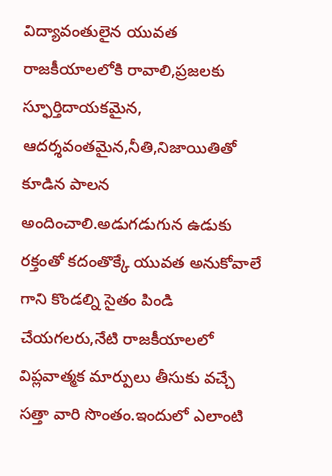విద్యావంతులైన యువత రాజకీయాలలోకి రావాలి,ప్రజలకు స్ఫూర్తిదాయకమైన, ఆదర్శవంతమైన,నీతి,నిజాయితితో కూడిన పాలన అందించాలి.అడుగడుగున ఉడుకు రక్తంతో కదంతొక్కే యువత అనుకోవాలే గాని కొండల్ని సైతం పిండి చేయగలరు,నేటి రాజకీయాలలో విప్లవాత్మక మార్పులు తీసుకు వచ్చే సత్తా వారి సొంతం.ఇందులో ఎలాంటి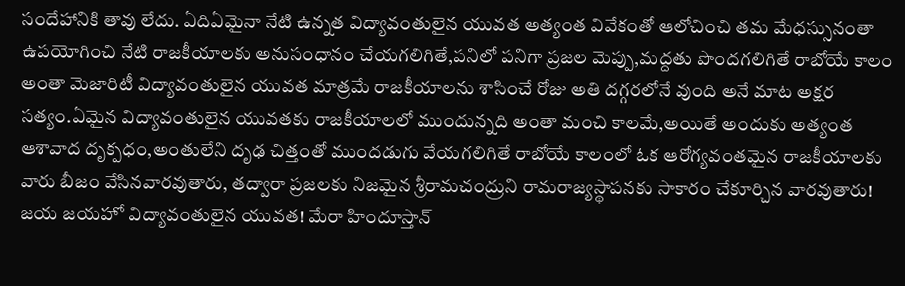సందేహానికి తావు లేదు. ఏదిఏమైనా నేటి ఉన్నత విద్యావంతులైన యువత అత్యంత వివేకంతో ఆలోచించి తమ మేధస్సునంతా ఉపయోగించి నేటి రాజకీయాలకు అనుసంధానం చేయగలిగితే,పనిలో పనిగా ప్రజల మెప్పు,మద్దతు పొందగలిగితే రాబోయే కాలం అంతా మెజారిటీ విద్యావంతులైన యువత మాత్రమే రాజకీయాలను శాసించే రోజు అతి దగ్గరలోనే వుంది అనే మాట అక్షర సత్యం.ఏమైన విద్యావంతులైన యువతకు రాజకీయాలలో ముందున్నది అంతా మంచి కాలమే,అయితే అందుకు అత్యంత ఆశావాద దృక్పధం,అంతులేని దృఢ చిత్తంతో ముందడుగు వేయగలిగితే రాబోయే కాలంలో ఓక ఆరోగ్యవంతమైన రాజకీయాలకు వారు బీజం వేసినవారవుతారు, తద్వారా ప్రజలకు నిజమైన శ్రీరామచంద్రుని రామరాజ్యస్థాపనకు సాకారం చేకూర్చిన వారవుతారు! జయ జయహో విద్యావంతులైన యువత! మేరా హిందూస్తాన్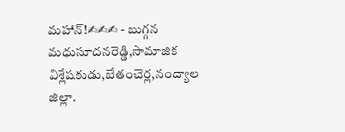మహాన్!✍✍✍ - బుగ్గన మధుసూదనరెడ్డి,సామాజిక విశ్లేషకుడు,బేతంచెర్ల,నంద్యాల జిల్లా.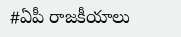#ఏపీ రాజకీయాలు